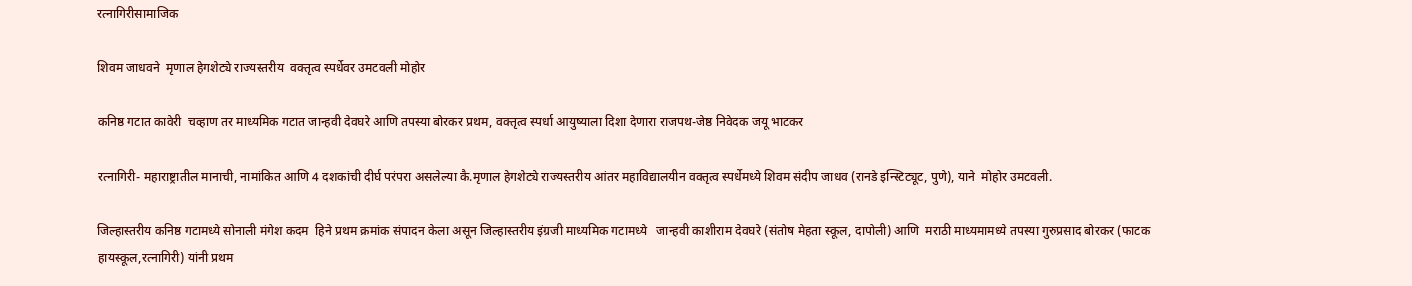रत्नागिरीसामाजिक

शिवम जाधवने  मृणाल हेगशेट्ये राज्यस्तरीय  वक्तृत्व स्पर्धेवर उमटवली मोहोर

कनिष्ठ गटात कावेरी  चव्हाण तर माध्यमिक गटात जान्हवी देवघरे आणि तपस्या बोरकर प्रथम, वक्तृत्व स्पर्धा आयुष्याला दिशा देणारा राजपथ-जेष्ठ निवेदक जयू भाटकर

रत्नागिरी- महाराष्ट्रातील मानाची, नामांकित आणि 4 दशकांची दीर्घ परंपरा असलेल्या कै.मृणाल हेगशेट्ये राज्यस्तरीय आंतर महाविद्यालयीन वक्तृत्व स्पर्धेमध्ये शिवम संदीप जाधव (रानडे इन्स्टिट्यूट, पुणे), याने  मोहोर उमटवली.

जिल्हास्तरीय कनिष्ठ गटामध्ये सोनाली मंगेश कदम  हिने प्रथम क्रमांक संपादन केला असून जिल्हास्तरीय इंग्रजी माध्यमिक गटामध्ये   जान्हवी काशीराम देवघरे (संतोष मेहता स्कूल, दापोली) आणि  मराठी माध्यमामध्ये तपस्या गुरुप्रसाद बोरकर (फाटक हायस्कूल,रत्नागिरी) यांनी प्रथम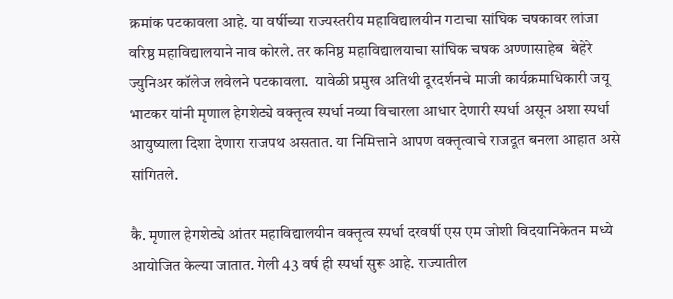क्रमांक पटकावला आहे. या वर्षीच्या राज्यस्तरीय महाविद्यालयीन गटाचा सांघिक चषकावर लांजा वरिष्ठ महाविद्यालयाने नाव कोरले. तर कनिष्ठ महाविद्यालयाचा सांघिक चषक अण्णासाहेब  बेहेरे ज्युनिअर कॉलेज लवेलने पटकावला.  यावेळी प्रमुख अतिथी दूरदर्शनचे माजी कार्यक्रमाधिकारी जयू भाटकर यांनी मृणाल हेगशेट्ये वक्तृत्व स्पर्धा नव्या विचारला आधार देणारी स्पर्धा असून अशा स्पर्धा आयुष्याला दिशा देणारा राजपथ असतात. या निमित्ताने आपण वक्तृत्वाचे राजदूत बनला आहात असे सांगितले.

कै. मृणाल हेगशेट्ये आंतर महाविद्यालयीन वक्तृत्व स्पर्धा दरवर्षी एस एम जोशी विदयानिकेतन मध्ये आयोजित केल्या जातात. गेली 43 वर्ष ही स्पर्धा सुरू आहे. राज्यातील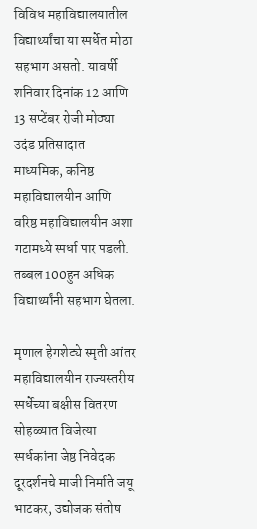विविध महाविद्यालयातील विद्यार्थ्यांचा या स्पर्धेत मोठा सहभाग असतो. यावर्षी शनिवार दिनांक 12 आणि 13 सप्टेंबर रोजी मोठ्या  उदंड प्रतिसादात माध्यमिक, कनिष्ठ महाविद्यालयीन आणि वरिष्ठ महाविद्यालयीन अशा गटामध्ये स्पर्धा पार पडली.  तब्बल 100हुन अधिक विद्यार्थ्यांनी सहभाग घेतला.

मृणाल हेगशेट्ये स्मृती आंतर महाविद्यालयीन राज्यस्तरीय स्पर्धेच्या बक्षीस वितरण सोहळ्यात विजेत्या स्पर्धकांना जेष्ठ निवेदक दूरदर्शनचे माजी निर्माते जयू भाटकर, उद्योजक संतोष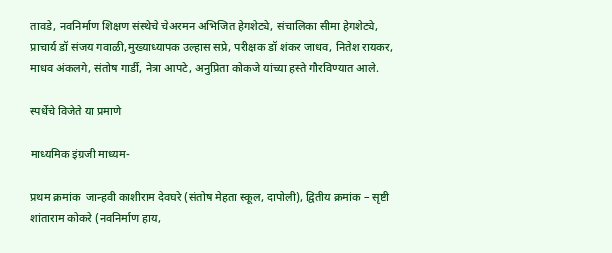तावडे, नवनिर्माण शिक्षण संस्थेचे चेअरमन अभिजित हेगशेट्ये, संचालिका सीमा हेगशेट्ये, प्राचार्य डॉ संजय गवाळी,मुख्याध्यापक उल्हास सप्रे, परीक्षक डॉ शंकर जाधव, नितेश रायकर,  माधव अंकलगे, संतोष गार्डी, नेत्रा आपटे, अनुप्रिता कोकजे यांच्या हस्ते गौरविण्यात आले.

स्पर्धेचे विजेते या प्रमाणे

माध्यमिक इंग्रजी माध्यम-

प्रथम क्रमांक  जान्हवी काशीराम देवघरे (संतोष मेहता स्कूल, दापोली), द्वितीय क्रमांक – सृष्टी शांताराम कोकरे (नवनिर्माण हाय,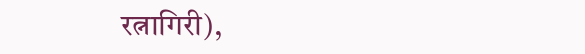रत्नागिरी),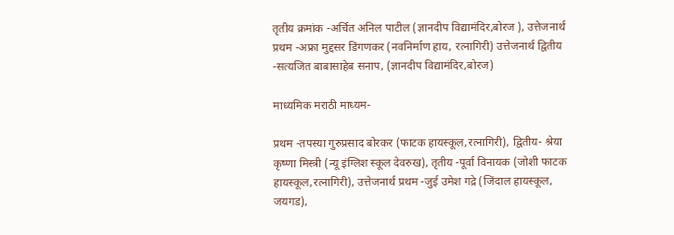तृतीय क्रमांक -अर्चित अनिल पाटील (ज्ञानदीप विद्यामंदिर,बोरज ), उत्तेजनार्थ प्रथम -अफ्रा मुद्दसर डिंगणकर (नवनिर्माण हाय, रत्नागिरी) उत्तेजनार्थ द्वितीय -सत्यजित बाबासाहेब सनाप, (ज्ञानदीप विद्यामंदिर,बोरज)

माध्यमिक मराठी माध्यम-

प्रथम -तपस्या गुरुप्रसाद बोरकर (फाटक हायस्कूल,रत्नागिरी), द्वितीय- श्रेया कृष्णा मिस्त्री (न्यू इंग्लिश स्कूल देवरुख), तृतीय -पूर्वा विनायक (जोशी फाटक हायस्कूल,रत्नागिरी), उत्तेजनार्थ प्रथम -जुई उमेश गद्रे (जिंदाल हायस्कूल, जयगड),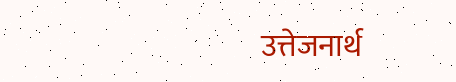उत्तेजनार्थ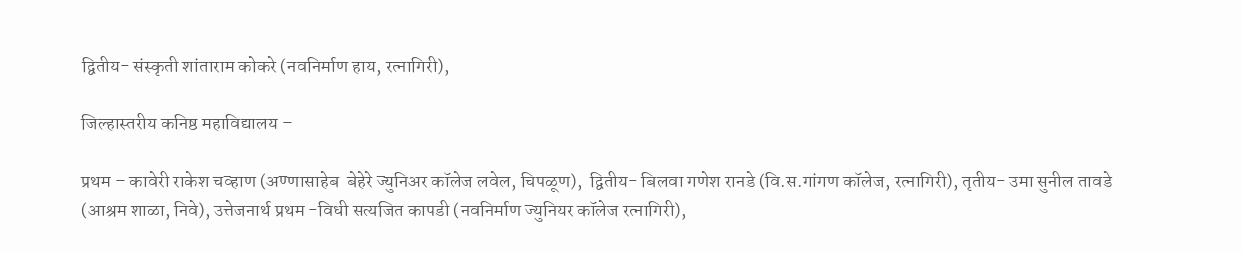द्वितीय- संस्कृती शांताराम कोकरे (नवनिर्माण हाय, रत्नागिरी),

जिल्हास्तरीय कनिष्ठ महाविद्यालय –

प्रथम – कावेरी राकेश चव्हाण (अण्णासाहेब  बेहेरे ज्युनिअर कॉलेज लवेल, चिपळूण),  द्वितीय- बिलवा गणेश रानडे (वि.स.गांगण कॉलेज, रत्नागिरी), तृतीय- उमा सुनील तावडे (आश्रम शाळा, निवे), उत्तेजनार्थ प्रथम -विधी सत्यजित कापडी (नवनिर्माण ज्युनियर कॉलेज रत्नागिरी),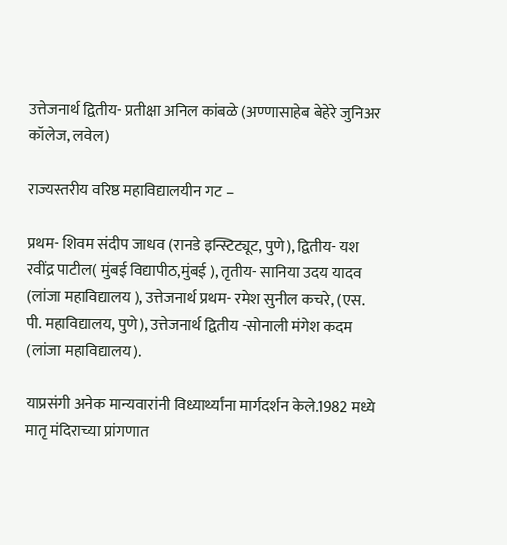उत्तेजनार्थ द्वितीय- प्रतीक्षा अनिल कांबळे (अण्णासाहेब बेहेरे जुनिअर कॉलेज, लवेल)

राज्यस्तरीय वरिष्ठ महाविद्यालयीन गट –

प्रथम- शिवम संदीप जाधव (रानडे इन्स्टिट्यूट, पुणे), द्वितीय- यश रवींद्र पाटील( मुंबई विद्यापीठ,मुंबई ), तृतीय- सानिया उदय यादव (लांजा महाविद्यालय ), उत्तेजनार्थ प्रथम- रमेश सुनील कचरे, (एस. पी. महाविद्यालय, पुणे), उत्तेजनार्थ द्वितीय -सोनाली मंगेश कदम (लांजा महाविद्यालय).

याप्रसंगी अनेक मान्यवारांनी विध्यार्थ्यांना मार्गदर्शन केले.1982 मध्ये मातृ मंदिराच्या प्रांगणात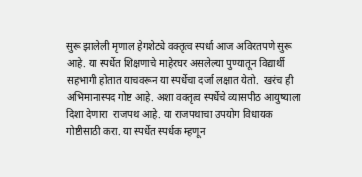सुरू झालेली मृणाल हेगशेट्ये वक्तृत्व स्पर्धा आज अविरतपणे सुरू आहे. या स्पर्धेत शिक्षणाचे माहेरघर असलेल्या पुण्यातून विद्यार्थी सहभागी होतात याचवरून या स्पर्धेचा दर्जा लक्षात येतो.  खरंच ही अभिमानास्पद गोष्ट आहे. अशा वक्तृत्व स्पर्धेचे व्यासपीठ आयुष्याला दिशा देणारा  राजपथ आहे. या राजपथाचा उपयोग विधायक गोष्टीसाठी करा. या स्पर्धेत स्पर्धक म्हणून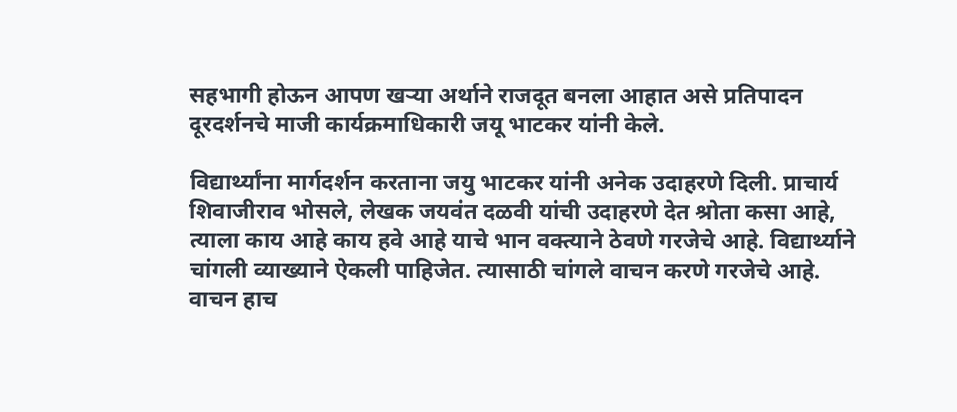सहभागी होऊन आपण खऱ्या अर्थाने राजदूत बनला आहात असे प्रतिपादन दूरदर्शनचे माजी कार्यक्रमाधिकारी जयू भाटकर यांनी केले.

विद्यार्थ्यांना मार्गदर्शन करताना जयु भाटकर यांनी अनेक उदाहरणे दिली. प्राचार्य शिवाजीराव भोसले, लेखक जयवंत दळवी यांची उदाहरणे देत श्रोता कसा आहे, त्याला काय आहे काय हवे आहे याचे भान वक्त्याने ठेवणे गरजेचे आहे. विद्यार्थ्याने चांगली व्याख्याने ऐकली पाहिजेत. त्यासाठी चांगले वाचन करणे गरजेचे आहे. वाचन हाच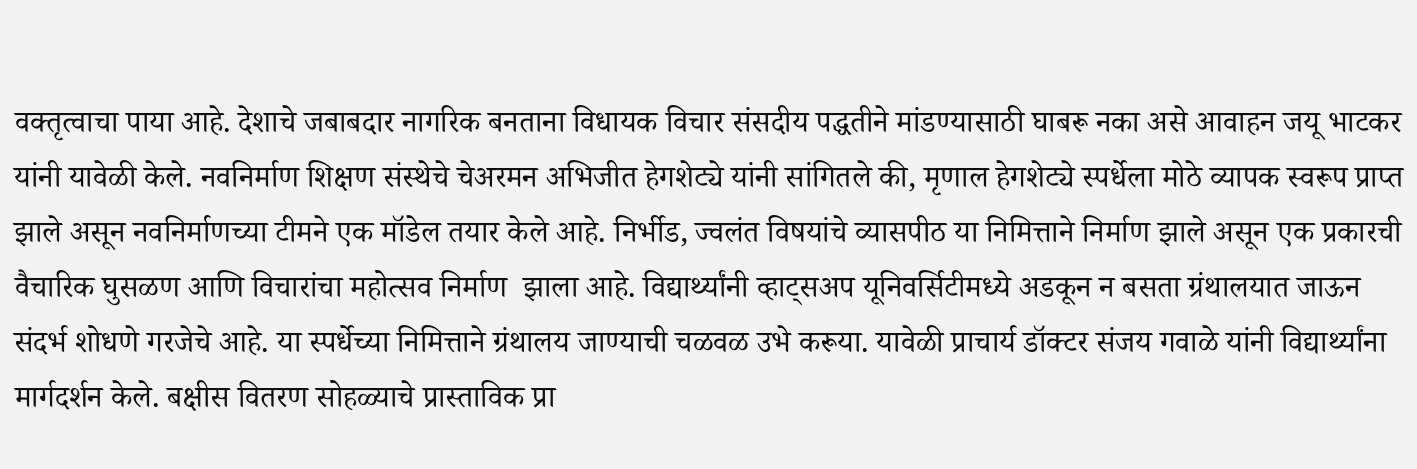वक्तृत्वाचा पाया आहे. देशाचे जबाबदार नागरिक बनताना विधायक विचार संसदीय पद्धतीने मांडण्यासाठी घाबरू नका असे आवाहन जयू भाटकर यांनी यावेळी केले. नवनिर्माण शिक्षण संस्थेचे चेअरमन अभिजीत हेगशेट्ये यांनी सांगितले की, मृणाल हेगशेट्ये स्पर्धेला मोठे व्यापक स्वरूप प्राप्त झाले असून नवनिर्माणच्या टीमने एक मॉडेल तयार केले आहे. निर्भीड, ज्वलंत विषयांचे व्यासपीठ या निमित्ताने निर्माण झाले असून एक प्रकारची वैचारिक घुसळण आणि विचारांचा महोत्सव निर्माण  झाला आहे. विद्यार्थ्यांनी व्हाट्सअप यूनिवर्सिटीमध्ये अडकून न बसता ग्रंथालयात जाऊन संदर्भ शोधणे गरजेचे आहे. या स्पर्धेच्या निमित्ताने ग्रंथालय जाण्याची चळवळ उभे करूया. यावेळी प्राचार्य डॉक्टर संजय गवाळे यांनी विद्यार्थ्यांना मार्गदर्शन केले. बक्षीस वितरण सोहळ्याचे प्रास्ताविक प्रा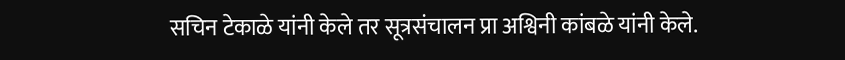सचिन टेकाळे यांनी केले तर सूत्रसंचालन प्रा अश्विनी कांबळे यांनी केले.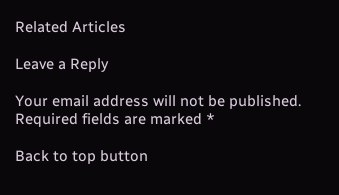Related Articles

Leave a Reply

Your email address will not be published. Required fields are marked *

Back to top button